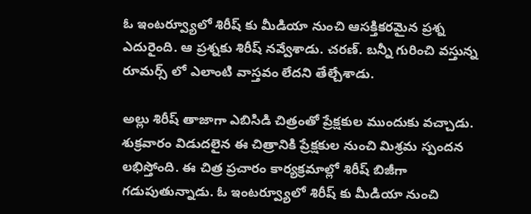ఓ ఇంటర్వ్యూలో శిరీష్ కు మీడియా నుంచి ఆసక్తికరమైన ప్రశ్న ఎదురైంది. ఆ ప్రశ్నకు శిరీష్ నవ్వేశాడు. చరణ్. బన్నీ గురించి వస్తున్న రూమర్స్ లో ఎలాంటి వాస్తవం లేదని తేల్చేశాడు.

అల్లు శిరీష్ తాజాగా ఎబిసిడి చిత్రంతో ప్రేక్షకుల ముందుకు వచ్చాడు. శుక్రవారం విడుదలైన ఈ చిత్రానికి ప్రేక్షకుల నుంచి మిశ్రమ స్పందన లభిస్తోంది. ఈ చిత్ర ప్రచారం కార్యక్రమాల్లో శిరీష్ బిజీగా గడుపుతున్నాడు. ఓ ఇంటర్వ్యూలో శిరీష్ కు మీడియా నుంచి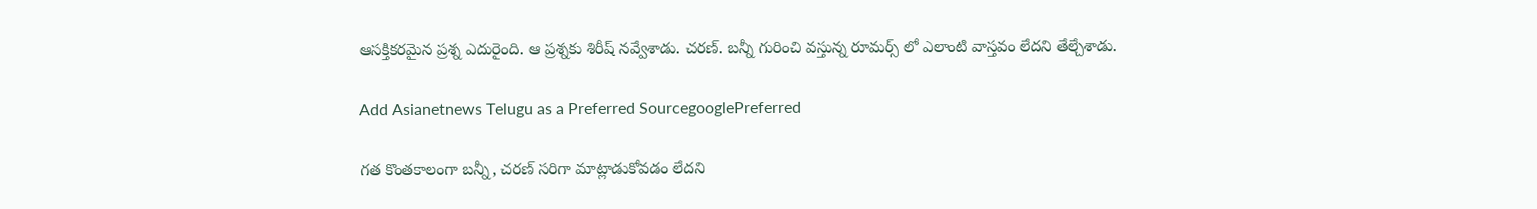ఆసక్తికరమైన ప్రశ్న ఎదురైంది. ఆ ప్రశ్నకు శిరీష్ నవ్వేశాడు. చరణ్. బన్నీ గురించి వస్తున్న రూమర్స్ లో ఎలాంటి వాస్తవం లేదని తేల్చేశాడు.

Add Asianetnews Telugu as a Preferred SourcegooglePreferred

గత కొంతకాలంగా బన్నీ, చరణ్ సరిగా మాట్లాడుకోవడం లేదని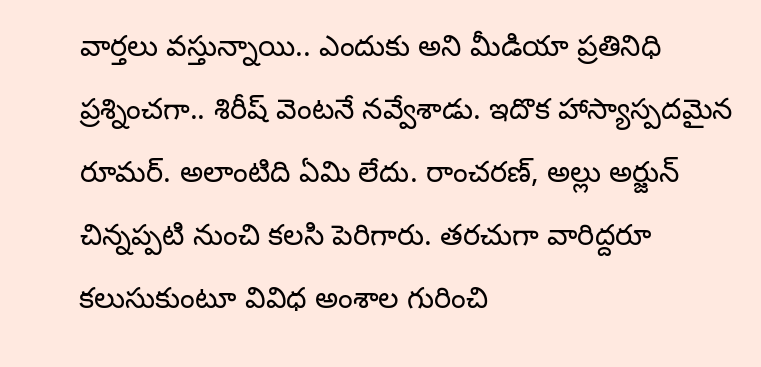వార్తలు వస్తున్నాయి.. ఎందుకు అని మీడియా ప్రతినిధి ప్రశ్నించగా.. శిరీష్ వెంటనే నవ్వేశాడు. ఇదొక హాస్యాస్పదమైన రూమర్. అలాంటిది ఏమి లేదు. రాంచరణ్, అల్లు అర్జున్ చిన్నప్పటి నుంచి కలసి పెరిగారు. తరచుగా వారిద్దరూ కలుసుకుంటూ వివిధ అంశాల గురించి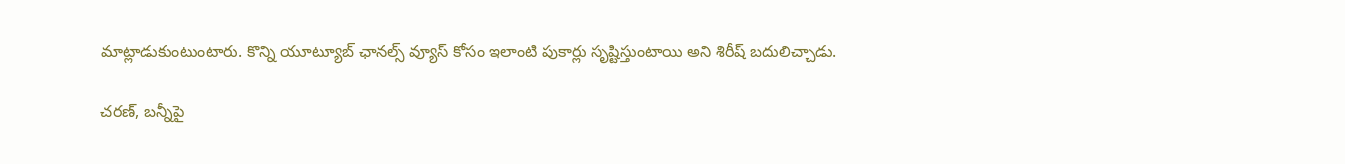మాట్లాడుకుంటుంటారు. కొన్ని యూట్యూబ్ ఛానల్స్ వ్యూస్ కోసం ఇలాంటి పుకార్లు సృష్టిస్తుంటాయి అని శిరీష్ బదులిచ్చాడు.

చరణ్, బన్నీపై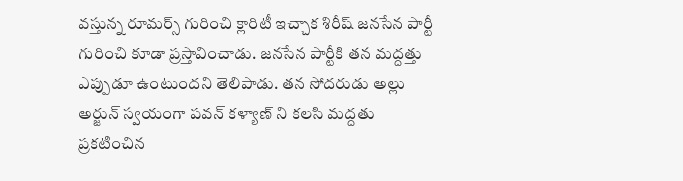వస్తున్న రూమర్స్ గురించి క్లారిటీ ఇచ్చాక శిరీష్ జనసేన పార్టీ గురించి కూడా ప్రస్తావించాడు. జనసేన పార్టీకి తన మద్దత్తు ఎప్పుడూ ఉంటుందని తెలిపాడు. తన సోదరుడు అల్లు అర్జున్ స్వయంగా పవన్ కళ్యాణ్ ని కలసి మద్దతు ప్రకటించిన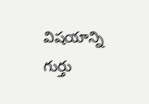విషయాన్ని గుర్తు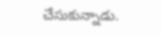చేసుకున్నాడు.